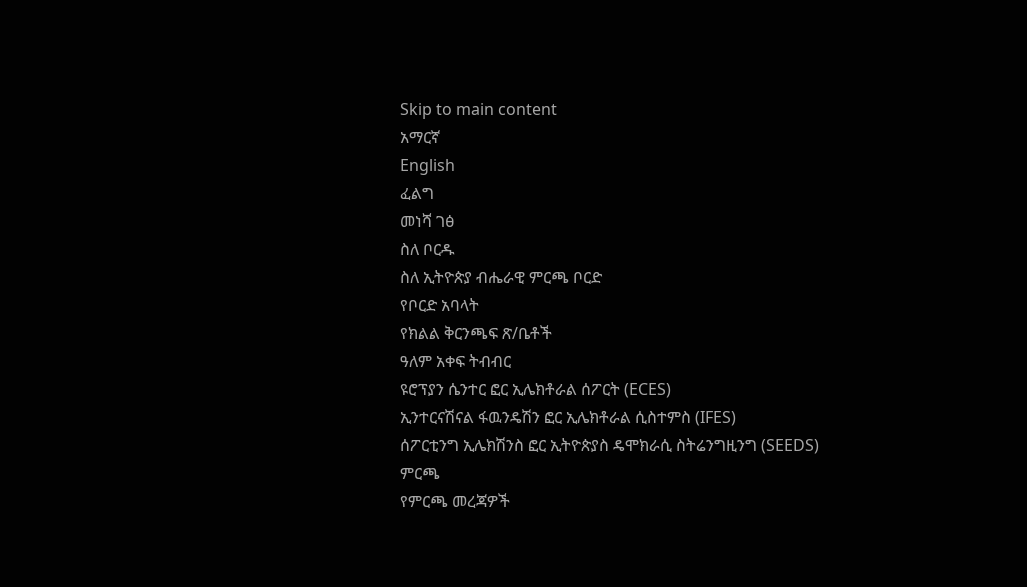Skip to main content
አማርኛ
English
ፈልግ
መነሻ ገፅ
ስለ ቦርዱ
ስለ ኢትዮጵያ ብሔራዊ ምርጫ ቦርድ
የቦርድ አባላት
የክልል ቅርንጫፍ ጽ/ቤቶች
ዓለም አቀፍ ትብብር
ዩሮፕያን ሴንተር ፎር ኢሌክቶራል ሰፖርት (ECES)
ኢንተርናሽናል ፋዉንዴሽን ፎር ኢሌክቶራል ሲስተምስ (IFES)
ሰፖርቲንግ ኢሌክሽንስ ፎር ኢትዮጵያስ ዴሞክራሲ ስትሬንግዚንግ (SEEDS)
ምርጫ
የምርጫ መረጃዎች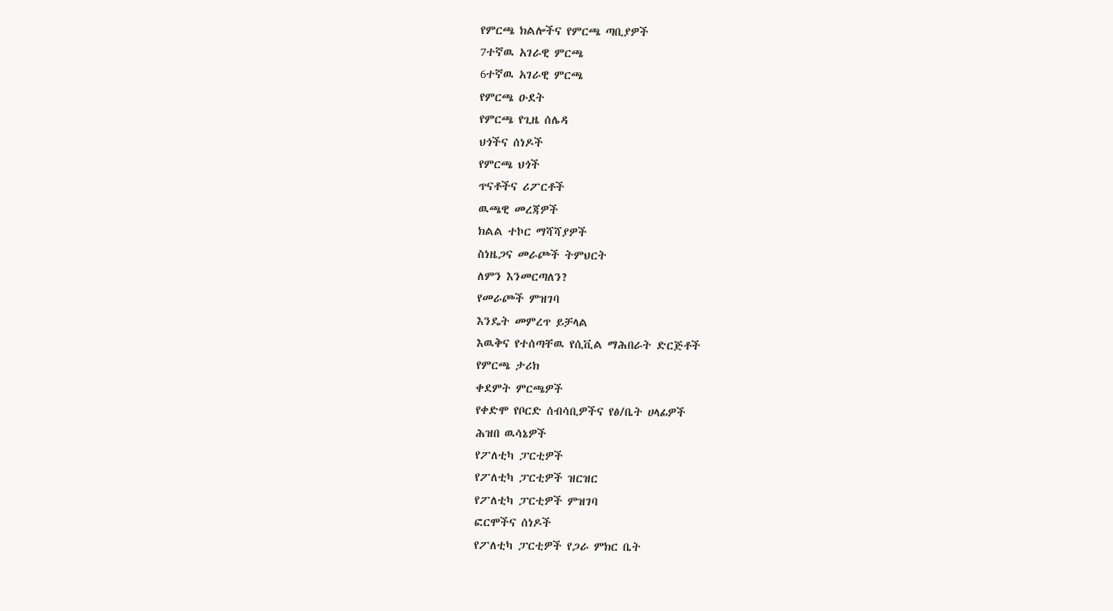የምርጫ ክልሎችና የምርጫ ጣቢያዎች
7ተኛዉ አገራዊ ምርጫ
6ተኛዉ አገራዊ ምርጫ
የምርጫ ዑደት
የምርጫ የጊዜ ሰሌዳ
ህጎችና ሰነዶች
የምርጫ ህጎች
ጥናቶችና ሪፖርቶች
ዉጫዊ መረጃዎች
ክልል ተኮር ማሻሻያዎች
ስነዜጋና መራጮች ትምህርት
ለምን እንመርጣለን?
የመራጮች ምዝገባ
እንዴት መምረጥ ይቻላል
እዉቅና የተሰጣቸዉ የሲቪል ማሕበራት ድርጅቶች
የምርጫ ታሪክ
ቀደምት ምርጫዎች
የቀድሞ የቦርድ ሰብሳቢዎችና የፅ/ቤት ሀላፊዎች
ሕዝበ ዉሳኔዎች
የፖለቲካ ፓርቲዎች
የፖለቲካ ፓርቲዎች ዝርዝር
የፖለቲካ ፓርቲዎች ምዝገባ
ፎርሞችና ሰነዶች
የፖለቲካ ፓርቲዎች የጋራ ምክር ቤት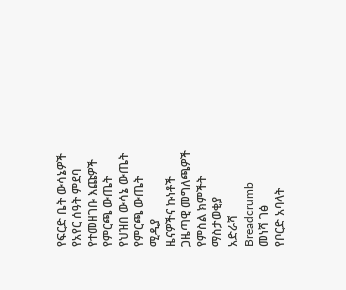የፍርድ ቤት ውሳኔዎች
የአየር ሰዓት ምደባ
የተመዘገቡ እጩዎች
የምርጫ ውጤት
የህዝበ ውሳኔ ውጤት
የምርጫ ውጤት
ሚዲያ
ዜናዎችና ኩነቶች
ጋዜጣዊ መግለጫዎች
የምስል ክምችት
ማስታወቂያ
አድራሻ
Breadcrumb
መነሻ ገፅ
የቦርድ አባላት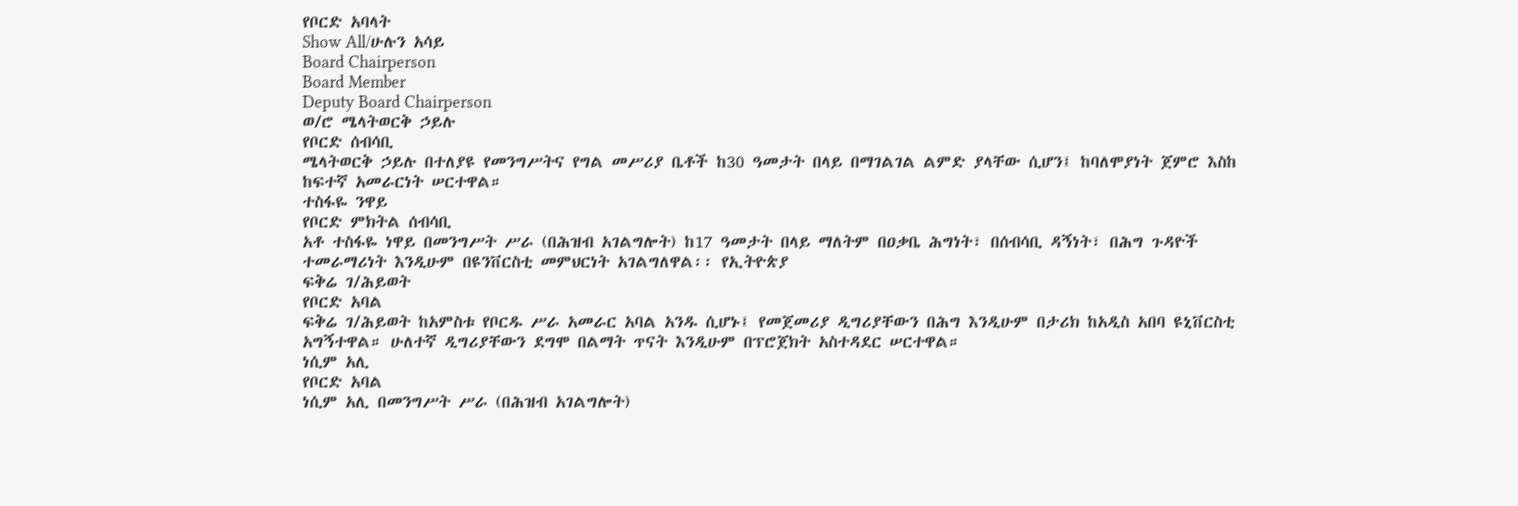የቦርድ አባላት
Show All/ሁሉን አሳይ
Board Chairperson
Board Member
Deputy Board Chairperson
ወ/ሮ ሜላትወርቅ ኃይሉ
የቦርድ ሰብሳቢ
ሜላትወርቅ ኃይሉ በተለያዩ የመንግሥትና የግል መሥሪያ ቤቶች ከ30 ዓመታት በላይ በማገልገል ልምድ ያላቸው ሲሆን፤ ከባለሞያነት ጀምሮ እስከ ከፍተኛ አመራርነት ሠርተዋል።
ተስፋዬ ንዋይ
የቦርድ ምክትል ሰብሳቢ
አቶ ተስፋዬ ነዋይ በመንግሥት ሥራ (በሕዝብ አገልግሎት) ከ17 ዓመታት በላይ ማለትም በዐቃቤ ሕግነት፣ በሰብሳቢ ዳኝነት፣ በሕግ ጉዳዮች ተመራማሪነት እንዲሁም በዩንቨርስቲ መምህርነት አገልግለዋል፡፡ የኢትዮጵያ
ፍቅሬ ገ/ሕይወት
የቦርድ አባል
ፍቅሬ ገ/ሕይወት ከአምስቱ የቦርዱ ሥራ አመራር አባል አንዱ ሲሆኑ፤ የመጀመሪያ ዲግሪያቸውን በሕግ እንዲሁም በታሪክ ከአዲስ አበባ ዩኒቨርስቲ አግኝተዋል። ሁለተኛ ዲግሪያቸውን ደግሞ በልማት ጥናት እንዲሁም በፕሮጀክት አስተዳደር ሠርተዋል።
ነሲም አሊ
የቦርድ አባል
ነሲም አሊ በመንግሥት ሥራ (በሕዝብ አገልግሎት)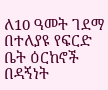ለ10 ዓመት ገደማ በተለያዩ የፍርድ ቤት ዕርከኖች በዳኝነት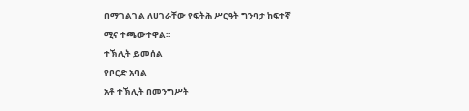በማገልገል ለሀገራቸው የፍትሕ ሥርዓት ግንባታ ከፍተኛ ሚና ተጫውተዋል፡፡
ተኽሊት ይመሰል
የቦርድ አባል
አቶ ተኽሊት በመንግሥት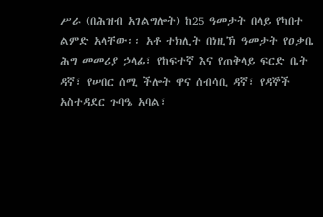ሥራ (በሕዝብ አገልግሎት) ከ25 ዓመታት በላይ የካበተ ልምድ አላቸው፡፡ አቶ ተክሊት በነዚኽ ዓመታት የዐቃቤ ሕግ መመሪያ ኃላፊ፣ የከፍተኛ እና የጠቅላይ ፍርድ ቤት ዳኛ፣ የሠበር ሰሚ ችሎት ዋና ሰብሳቢ ዳኛ፣ የዳኞች አስተዳደር ጉባዔ አባል፣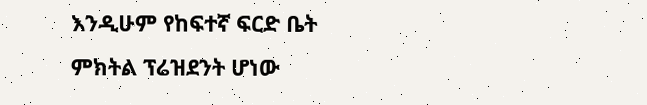እንዲሁም የከፍተኛ ፍርድ ቤት ምክትል ፕሬዝደንት ሆነው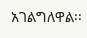አገልግለዋል፡፡